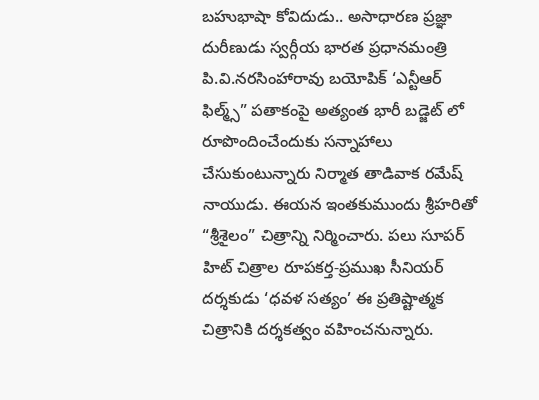బహుభాషా కోవిదుడు.. అసాధారణ ప్రజ్ఞా దురీణుడు స్వర్గీయ భారత ప్రధానమంత్రి పి.వి.నరసింహారావు బయోపిక్ ‘ఎన్టీఆర్ ఫిల్మ్స్” పతాకంపై అత్యంత భారీ బడ్జెట్ లో రూపొందించేందుకు సన్నాహాలు చేసుకుంటున్నారు నిర్మాత తాడివాక రమేష్ నాయుడు. ఈయన ఇంతకుముందు శ్రీహరితో “శ్రీశైలం” చిత్రాన్ని నిర్మించారు. పలు సూపర్ హిట్ చిత్రాల రూపకర్త-ప్రముఖ సీనియర్ దర్శకుడు ‘ధవళ సత్యం’ ఈ ప్రతిష్టాత్మక చిత్రానికి దర్శకత్వం వహించనున్నారు.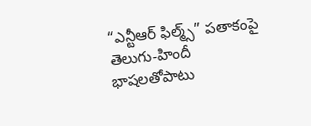“ఎన్టీఆర్ ఫిల్మ్స్” పతాకంపై తెలుగు-హిందీ భాషలతోపాటు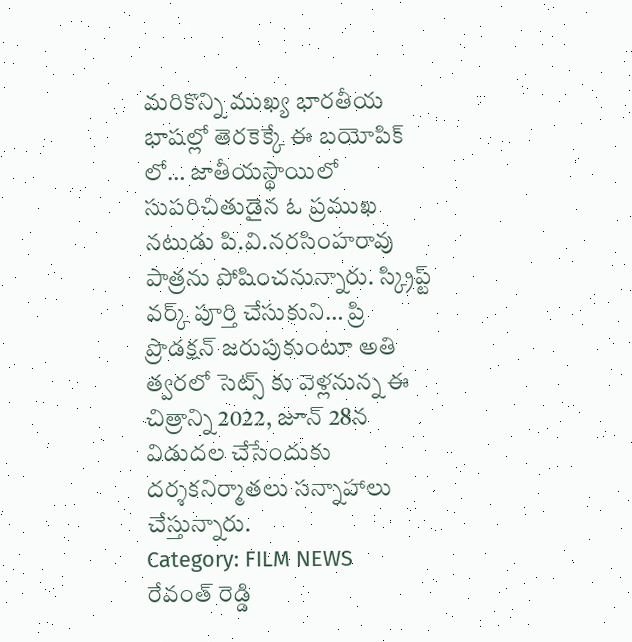మరికొన్ని ముఖ్య భారతీయ భాషల్లో తెరకెక్కే ఈ బయోపిక్ లో… జాతీయస్థాయిలో సుపరిచితుడైన ఓ ప్రముఖ నటుడు పి.వి.నరసింహరావు పాత్రను పోషించనున్నారు. స్క్రిప్ట్ వర్క్ పూర్తి చేసుకుని… ప్రి ప్రొడక్షన్ జరుపుకుంటూ అతి త్వరలో సెట్స్ కు వెళ్లనున్న ఈ చిత్రాన్ని 2022, జూన్ 28న విడుదల చేసేందుకు దర్శకనిర్మాతలు సన్నాహాలు చేస్తున్నారు.
Category: FILM NEWS
రేవంత్ రెడ్డి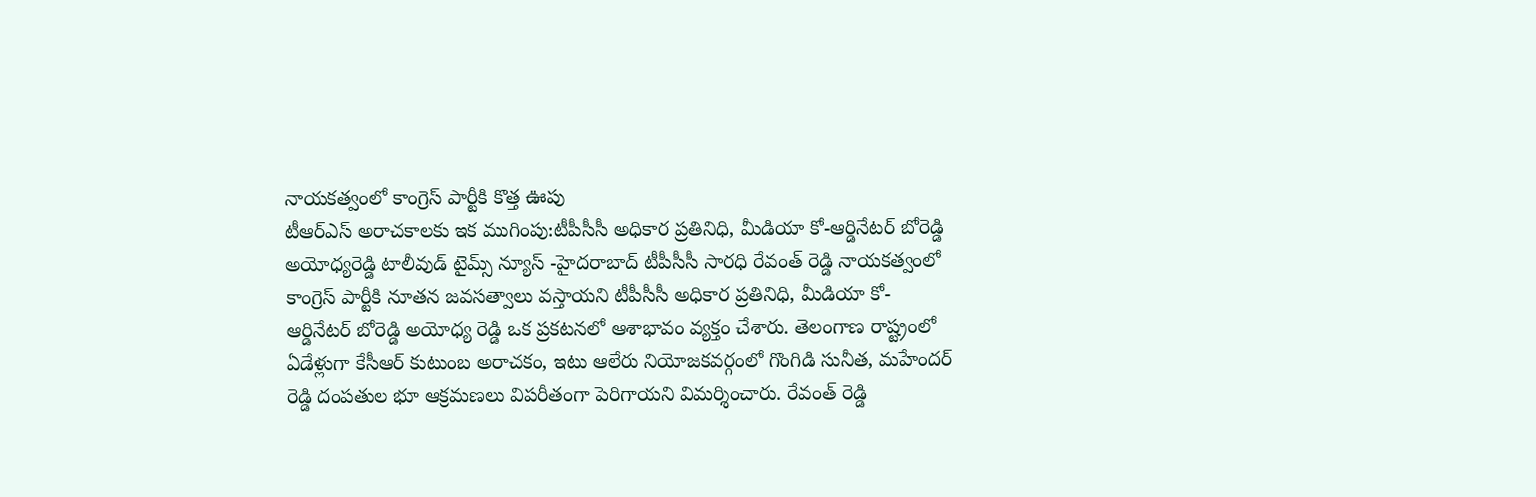నాయకత్వంలో కాంగ్రెస్ పార్టీకి కొత్త ఊపు
టీఆర్ఎస్ అరాచకాలకు ఇక ముగింపు:టీపీసీసీ అధికార ప్రతినిధి, మీడియా కో-ఆర్డినేటర్ బోరెడ్డి అయోధ్యరెడ్డి టాలీవుడ్ టైమ్స్ న్యూస్ -హైదరాబాద్ టీపీసీసీ సారధి రేవంత్ రెడ్డి నాయకత్వంలో కాంగ్రెస్ పార్టీకి నూతన జవసత్వాలు వస్తాయని టీపీసీసీ అధికార ప్రతినిధి, మీడియా కో- ఆర్డినేటర్ బోరెడ్డి అయోధ్య రెడ్డి ఒక ప్రకటనలో ఆశాభావం వ్యక్తం చేశారు. తెలంగాణ రాష్ట్రంలో ఏడేళ్లుగా కేసీఆర్ కుటుంబ అరాచకం, ఇటు ఆలేరు నియోజకవర్గంలో గొంగిడి సునీత, మహేందర్ రెడ్డి దంపతుల భూ ఆక్రమణలు విపరీతంగా పెరిగాయని విమర్శించారు. రేవంత్ రెడ్డి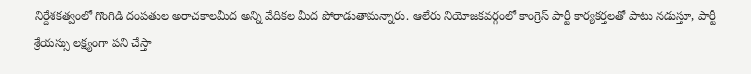నిర్దేశకత్వంలో గొంగిడి దంపతుల అరాచకాలమీద అన్ని వేదికల మీద పోరాడుతామన్నారు. ఆలేరు నియోజకవర్గంలో కాంగ్రెస్ పార్టీ కార్యకర్తలతో పాటు నడుస్తూ, పార్టీ శ్రేయస్సు లక్ష్యంగా పని చేస్తా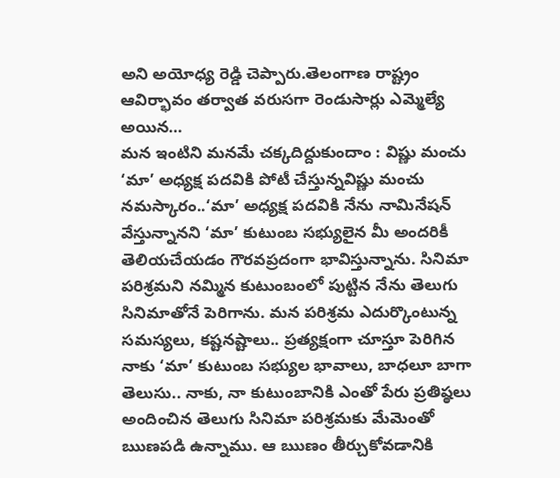అని అయోధ్య రెడ్డి చెప్పారు.తెలంగాణ రాష్ట్రం ఆవిర్భావం తర్వాత వరుసగా రెండుసార్లు ఎమ్మెల్యే అయిన…
మన ఇంటిని మనమే చక్కదిద్దుకుందాం : విష్ణు మంచు
‘మా’ అధ్యక్ష పదవికి పోటీ చేస్తున్నవిష్ణు మంచు నమస్కారం..‘మా’ అధ్యక్ష పదవికి నేను నామినేషన్ వేస్తున్నానని ‘మా’ కుటుంబ సభ్యులైన మీ అందరికీ తెలియచేయడం గౌరవప్రదంగా భావిస్తున్నాను. సినిమా పరిశ్రమని నమ్మిన కుటుంబంలో పుట్టిన నేను తెలుగు సినిమాతోనే పెరిగాను. మన పరిశ్రమ ఎదుర్కొంటున్న సమస్యలు, కష్టనష్టాలు.. ప్రత్యక్షంగా చూస్తూ పెరిగిన నాకు ‘మా’ కుటుంబ సభ్యుల భావాలు, బాధలూ బాగా తెలుసు.. నాకు, నా కుటుంబానికి ఎంతో పేరు ప్రతిష్ఠలు అందించిన తెలుగు సినిమా పరిశ్రమకు మేమెంతో ఋణపడి ఉన్నాము. ఆ ఋణం తీర్చుకోవడానికి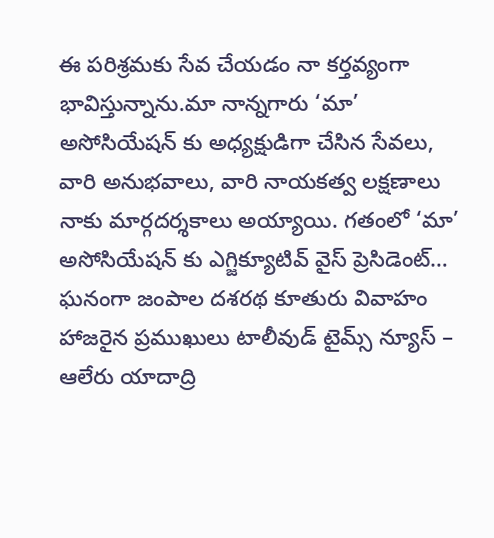ఈ పరిశ్రమకు సేవ చేయడం నా కర్తవ్యంగా భావిస్తున్నాను.మా నాన్నగారు ‘మా’ అసోసియేషన్ కు అధ్యక్షుడిగా చేసిన సేవలు, వారి అనుభవాలు, వారి నాయకత్వ లక్షణాలు నాకు మార్గదర్శకాలు అయ్యాయి. గతంలో ‘మా’ అసోసియేషన్ కు ఎగ్జిక్యూటివ్ వైస్ ప్రెసిడెంట్…
ఘనంగా జంపాల దశరథ కూతురు వివాహం
హాజరైన ప్రముఖులు టాలీవుడ్ టైమ్స్ న్యూస్ – ఆలేరు యాదాద్రి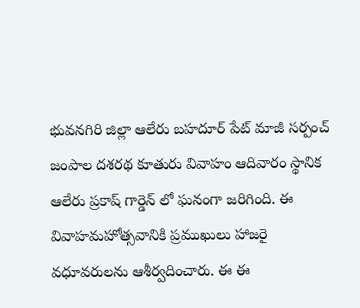భువనగిరి జిల్లా ఆలేరు బహదూర్ పేట్ మాజీ సర్పంచ్ జంపాల దశరథ కూతురు వివాహం ఆదివారం స్థానిక ఆలేరు ప్రకాష్ గార్డెన్ లో ఘనంగా జరిగింది. ఈ వివాహమహోత్సవానికి ప్రముఖులు హాజరై వధూవరులను ఆశీర్వదించారు. ఈ ఈ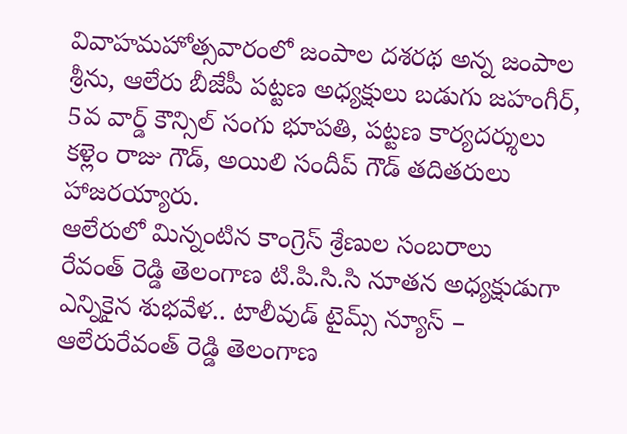వివాహమహోత్సవారంలో జంపాల దశరథ అన్న జంపాల శ్రీను, ఆలేరు బీజేపీ పట్టణ అధ్యక్షులు బడుగు జహంగీర్, 5వ వార్డ్ కౌన్సిల్ సంగు భూపతి, పట్టణ కార్యదర్శులు కళ్లెం రాజు గౌడ్, అయిలి సందీప్ గౌడ్ తదితరులు హాజరయ్యారు.
ఆలేరులో మిన్నంటిన కాంగ్రెస్ శ్రేణుల సంబరాలు
రేవంత్ రెడ్డి తెలంగాణ టి.పి.సి.సి నూతన అధ్యక్షుడుగా ఎన్నికైన శుభవేళ.. టాలీవుడ్ టైమ్స్ న్యూస్ – ఆలేరురేవంత్ రెడ్డి తెలంగాణ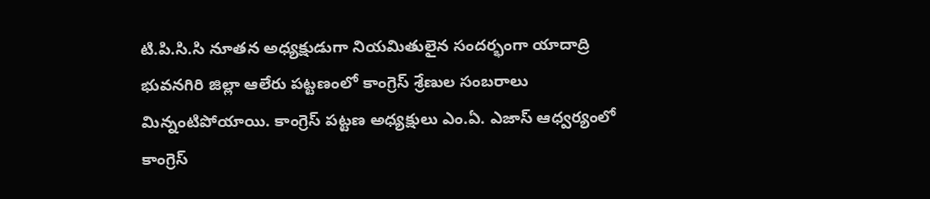టి.పి.సి.సి నూతన అధ్యక్షుడుగా నియమితులైన సందర్భంగా యాదాద్రి భువనగిరి జిల్లా ఆలేరు పట్టణంలో కాంగ్రెస్ శ్రేణుల సంబరాలు మిన్నంటిపోయాయి. కాంగ్రెస్ పట్టణ అధ్యక్షులు ఎం.ఏ. ఎజాస్ ఆధ్వర్యంలో కాంగ్రెస్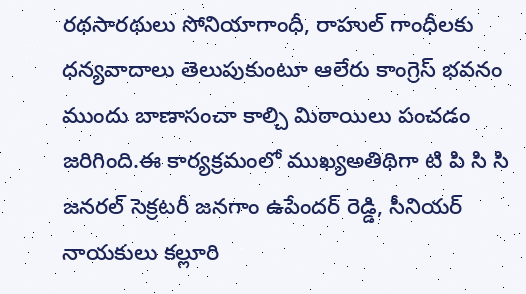రథసారథులు సోనియాగాంధీ, రాహుల్ గాంధీలకు ధన్యవాదాలు తెలుపుకుంటూ ఆలేరు కాంగ్రెస్ భవనం ముందు బాణాసంచా కాల్చి మిఠాయిలు పంచడం జరిగింది.ఈ కార్యక్రమంలో ముఖ్యఅతిథిగా టి పి సి సి జనరల్ సెక్రటరీ జనగాం ఉపేందర్ రెడ్డి, సీనియర్ నాయకులు కల్లూరి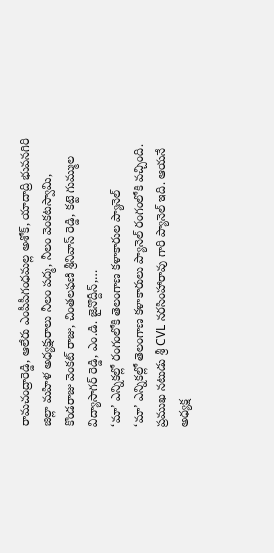రామచంద్రారెడ్డి, ఆలేరు ఎంపీపీగంధమల్ల అశోక్, యాదాద్రి భువనగిరి జిల్లా మహిళ అధ్యక్షురాలు నీలం పద్మ, నీలం వెంకటస్వామి, కొండరాజు వెంకట్ రాజు, చింతలఫణి శ్రీనివాస్ రెడ్డి, కట్టె గుమ్ముల విద్యాసాగర్ రెడ్డి, ఎం.డి. జైనొద్దీన్,…
‘మా’ ఎన్నికల్లో రంగంలోకి తెలంగాణ కళాకారుల ప్యానెల్
‘మా’ ఎన్నికల్లో తెలంగాణ కళాకారులు ప్యానెల్ రంగంలోకి వచ్చింది. ప్రముఖ నటుడు శ్రీ CVL నరసింహారావు గారి ప్యానెల్ ఇది. ఆయనే అధ్యక్ష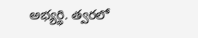అభ్యర్థి. త్వరలో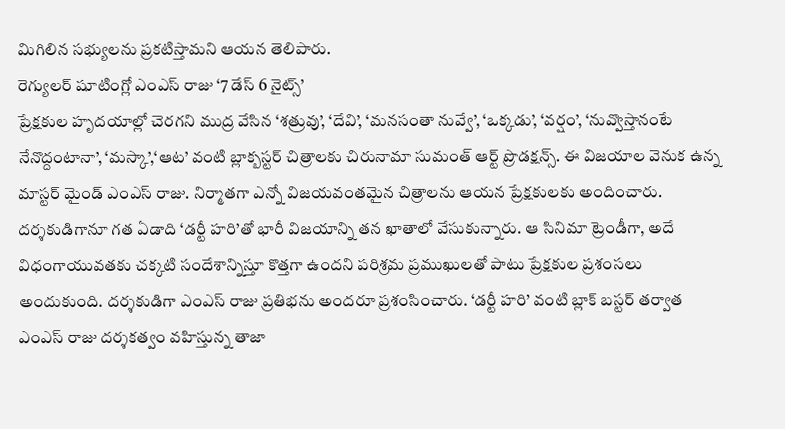మిగిలిన సభ్యులను ప్రకటిస్తామని ఆయన తెలిపారు.
రెగ్యులర్ షూటింగ్లో ఎంఎస్ రాజు ‘7 డేస్ 6 నైట్స్’
ప్రేక్షకుల హృదయాల్లో చెరగని ముద్ర వేసిన ‘శత్రువు’, ‘దేవి’, ‘మనసంతా నువ్వే’, ‘ఒక్కడు’, ‘వర్షం’, ‘నువ్వొస్తానంటే నేనొద్దంటానా’, ‘మస్కా’,‘ఆట’ వంటి బ్లాక్బస్టర్ చిత్రాలకు చిరునామా సుమంత్ ఆర్ట్ ప్రొడక్షన్స్. ఈ విజయాల వెనుక ఉన్న మాస్టర్ మైండ్ ఎంఎస్ రాజు. నిర్మాతగా ఎన్నో విజయవంతమైన చిత్రాలను ఆయన ప్రేక్షకులకు అందించారు. దర్శకుడిగానూ గత ఏడాది ‘డర్టీ హరి’తో భారీ విజయాన్ని తన ఖాతాలో వేసుకున్నారు. ఆ సినిమా ట్రెండీగా, అదే విధంగాయువతకు చక్కటి సందేశాన్నిస్తూ కొత్తగా ఉందని పరిశ్రమ ప్రముఖులతో పాటు ప్రేక్షకుల ప్రశంసలు అందుకుంది. దర్శకుడిగా ఎంఎస్ రాజు ప్రతిభను అందరూ ప్రశంసించారు. ‘డర్టీ హరి’ వంటి బ్లాక్ బస్టర్ తర్వాత ఎంఎస్ రాజు దర్శకత్వం వహిస్తున్న తాజా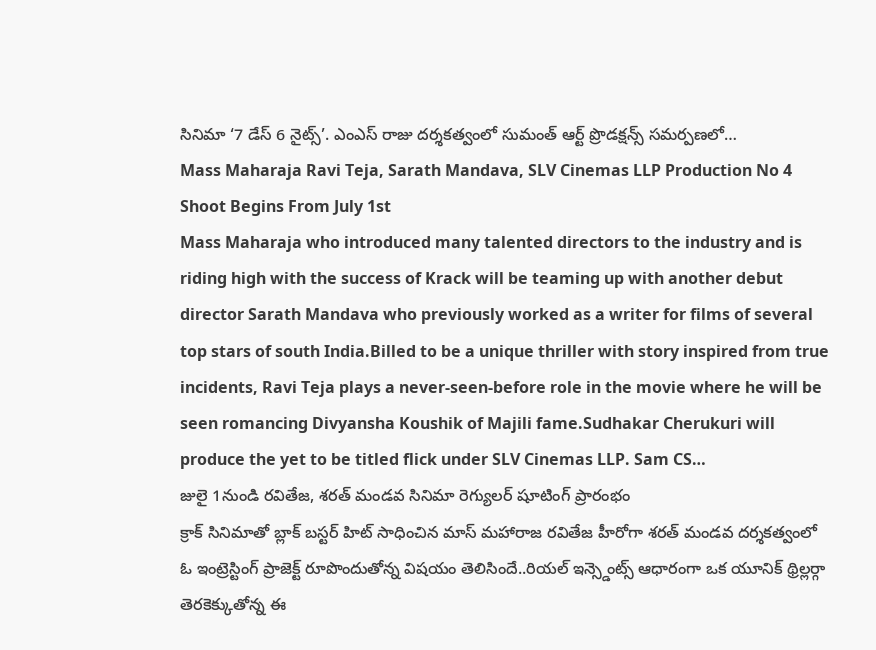సినిమా ‘7 డేస్ 6 నైట్స్’. ఎంఎస్ రాజు దర్శకత్వంలో సుమంత్ ఆర్ట్ ప్రొడక్షన్స్ సమర్పణలో…
Mass Maharaja Ravi Teja, Sarath Mandava, SLV Cinemas LLP Production No 4 Shoot Begins From July 1st
Mass Maharaja who introduced many talented directors to the industry and is riding high with the success of Krack will be teaming up with another debut director Sarath Mandava who previously worked as a writer for films of several top stars of south India.Billed to be a unique thriller with story inspired from true incidents, Ravi Teja plays a never-seen-before role in the movie where he will be seen romancing Divyansha Koushik of Majili fame.Sudhakar Cherukuri will produce the yet to be titled flick under SLV Cinemas LLP. Sam CS…
జులై 1నుండి రవితేజ, శరత్ మండవ సినిమా రెగ్యులర్ షూటింగ్ ప్రారంభం
క్రాక్ సినిమాతో బ్లాక్ బస్టర్ హిట్ సాధించిన మాస్ మహారాజ రవితేజ హీరోగా శరత్ మండవ దర్శకత్వంలో ఓ ఇంట్రెస్టింగ్ ప్రాజెక్ట్ రూపొందుతోన్న విషయం తెలిసిందే..రియల్ ఇన్స్డెంట్స్ ఆధారంగా ఒక యూనిక్ థ్రిల్లర్గా తెరకెక్కుతోన్న ఈ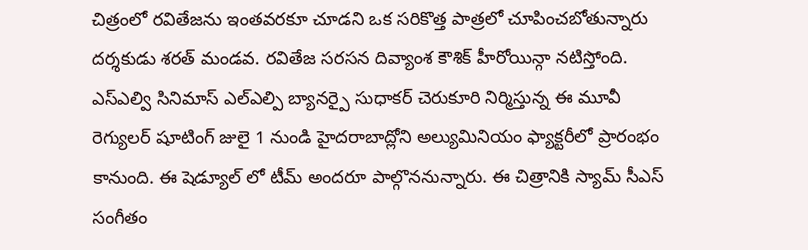చిత్రంలో రవితేజను ఇంతవరకూ చూడని ఒక సరికొత్త పాత్రలో చూపించబోతున్నారు దర్శకుడు శరత్ మండవ. రవితేజ సరసన దివ్యాంశ కౌశిక్ హీరోయిన్గా నటిస్తోంది. ఎస్ఎల్వి సినిమాస్ ఎల్ఎల్పి బ్యానర్పై సుధాకర్ చెరుకూరి నిర్మిస్తున్న ఈ మూవీ రెగ్యులర్ షూటింగ్ జులై 1 నుండి హైదరాబాద్లోని అల్యుమినియం ఫ్యాక్టరీలో ప్రారంభం కానుంది. ఈ షెడ్యూల్ లో టీమ్ అందరూ పాల్గొననున్నారు. ఈ చిత్రానికి స్యామ్ సీఎస్ సంగీతం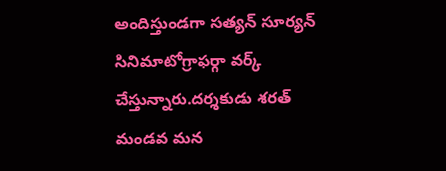అందిస్తుండగా సత్యన్ సూర్యన్ సినిమాటోగ్రాఫర్గా వర్క్ చేస్తున్నారు.దర్శకుడు శరత్ మండవ మన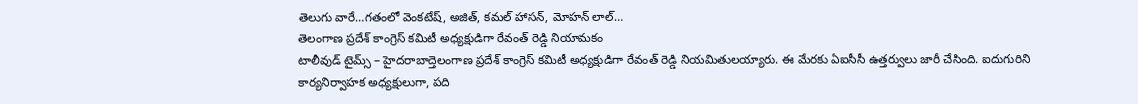తెలుగు వారే…గతంలో వెంకటేష్, అజిత్, కమల్ హాసన్, మోహన్ లాల్…
తెలంగాణ ప్రదేశ్ కాంగ్రెస్ కమిటీ అధ్యక్షుడిగా రేవంత్ రెడ్డి నియామకం
టాలీవుడ్ టైమ్స్ – హైదరాబాద్తెలంగాణ ప్రదేశ్ కాంగ్రెస్ కమిటీ అధ్యక్షుడిగా రేవంత్ రెడ్డి నియమితులయ్యారు. ఈ మేరకు ఏఐసీసీ ఉత్తర్వులు జారీ చేసింది. ఐదుగురిని కార్యనిర్వాహక అధ్యక్షులుగా, పది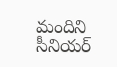మందిని సీనియర్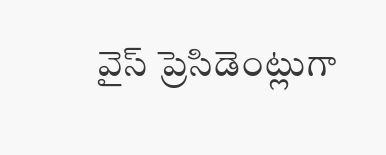వైస్ ప్రెసిడెంట్లుగా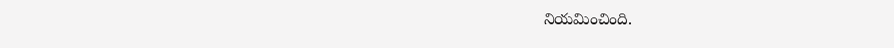నియమించింది.